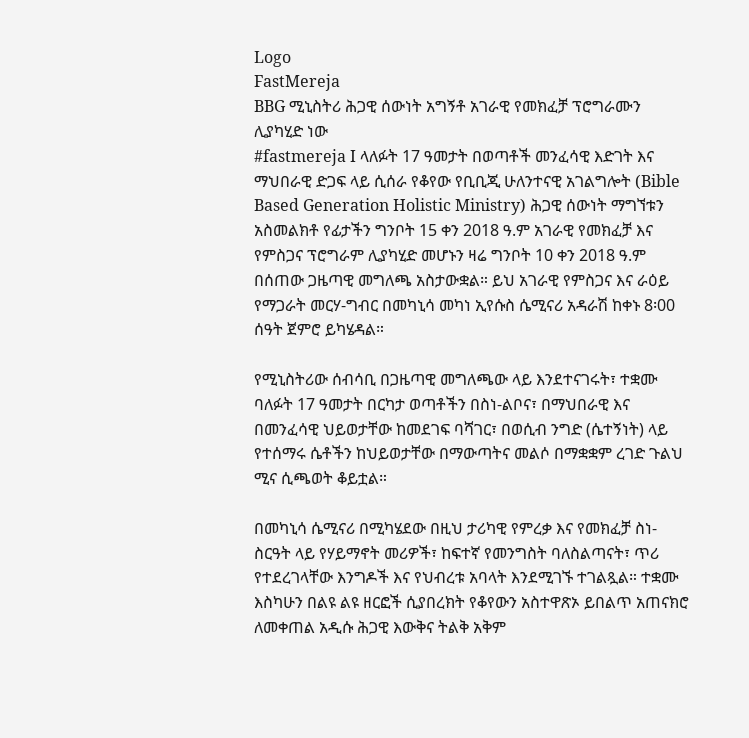Logo
FastMereja
BBG ሚኒስትሪ ሕጋዊ ሰውነት አግኝቶ አገራዊ የመክፈቻ ፕሮግራሙን ሊያካሂድ ነው
#fastmereja I ላለፉት 17 ዓመታት በወጣቶች መንፈሳዊ እድገት እና ማህበራዊ ድጋፍ ላይ ሲሰራ የቆየው የቢቢጂ ሁለንተናዊ አገልግሎት (Bible Based Generation Holistic Ministry) ሕጋዊ ሰውነት ማግኘቱን አስመልክቶ የፊታችን ግንቦት 15 ቀን 2018 ዓ.ም አገራዊ የመክፈቻ እና የምስጋና ፕሮግራም ሊያካሂድ መሆኑን ዛሬ ግንቦት 10 ቀን 2018 ዓ.ም በሰጠው ጋዜጣዊ መግለጫ አስታውቋል። ይህ አገራዊ የምስጋና እና ራዕይ የማጋራት መርሃ-ግብር በመካኒሳ መካነ ኢየሱስ ሴሚናሪ አዳራሽ ከቀኑ 8፡00 ሰዓት ጀምሮ ይካሄዳል።

የሚኒስትሪው ሰብሳቢ በጋዜጣዊ መግለጫው ላይ እንደተናገሩት፣ ተቋሙ ባለፉት 17 ዓመታት በርካታ ወጣቶችን በስነ-ልቦና፣ በማህበራዊ እና በመንፈሳዊ ህይወታቸው ከመደገፍ ባሻገር፣ በወሲብ ንግድ (ሴተኝነት) ላይ የተሰማሩ ሴቶችን ከህይወታቸው በማውጣትና መልሶ በማቋቋም ረገድ ጉልህ ሚና ሲጫወት ቆይቷል።

በመካኒሳ ሴሚናሪ በሚካሄደው በዚህ ታሪካዊ የምረቃ እና የመክፈቻ ስነ-ስርዓት ላይ የሃይማኖት መሪዎች፣ ከፍተኛ የመንግስት ባለስልጣናት፣ ጥሪ የተደረገላቸው እንግዶች እና የህብረቱ አባላት እንደሚገኙ ተገልጿል። ተቋሙ እስካሁን በልዩ ልዩ ዘርፎች ሲያበረክት የቆየውን አስተዋጽኦ ይበልጥ አጠናክሮ ለመቀጠል አዲሱ ሕጋዊ እውቅና ትልቅ አቅም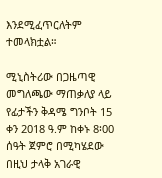እንደሚፈጥርለትም ተመላክቷል።

ሚኒስትሪው በጋዜጣዊ መግለጫው ማጠቃለያ ላይ የፊታችን ቅዳሜ ግንቦት 15 ቀን 2018 ዓ.ም ከቀኑ 8፡00 ሰዓት ጀምሮ በሚካሄደው በዚህ ታላቅ አገራዊ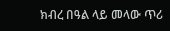ክብረ በዓል ላይ መላው ጥሪ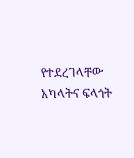የተደረገላቸው አካላትና ፍላጎት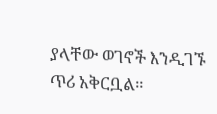ያላቸው ወገኖች እንዲገኙ ጥሪ አቅርቧል።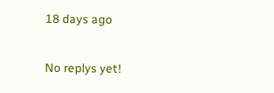18 days ago

No replys yet!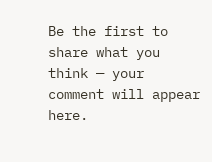Be the first to share what you think — your comment will appear here.